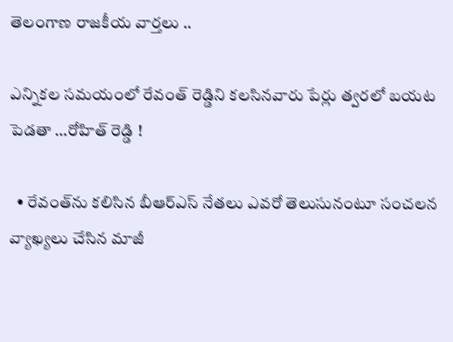తెలంగాణ రాజకీయ వార్తలు ..

ఎన్నికల సమయంలో రేవంత్ రెడ్డిని కలసినవారు పేర్లు త్వరలో బయట పెడతా …రోహిత్ రెడ్డి !

  • రేవంత్‌ను కలిసిన బీఆర్ఎస్ నేతలు ఎవరో తెలుసునంటూ సంచలన వ్యాఖ్యలు చేసిన మాజీ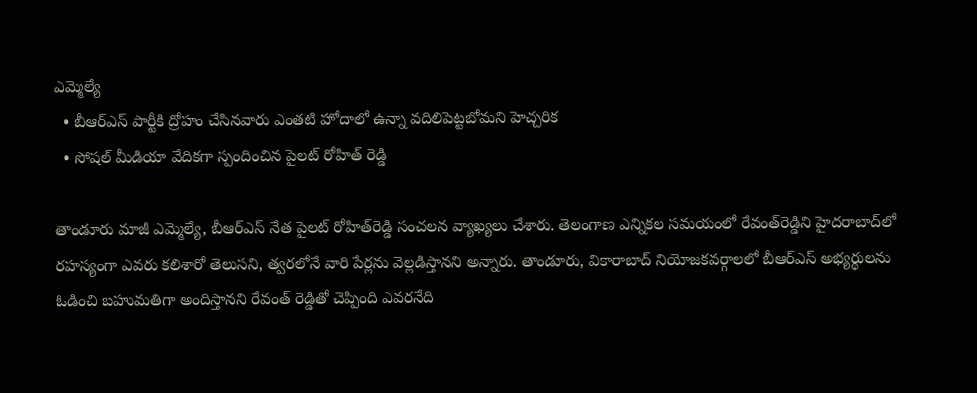ఎమ్మెల్యే
  • బీఆర్ఎస్ పార్టీకి ద్రోహం చేసినవారు ఎంతటి హోదాలో ఉన్నా వదిలిపెట్టబోమని హెచ్చరిక
  • సోషల్ మీడియా వేదికగా స్పందించిన పైలట్ రోహిత్ రెడ్డి

తాండూరు మాజీ ఎమ్మెల్యే, బీఆర్ఎస్ నేత పైలట్‌ రోహిత్‌రెడ్డి సంచలన వ్యాఖ్యలు చేశారు. తెలంగాణ ఎన్నికల సమయంలో రేవంత్‌రెడ్డిని హైదరాబాద్‌లో రహస్యంగా ఎవరు కలిశారో తెలుసని, త్వరలోనే వారి పేర్లను వెల్లడిస్తానని అన్నారు. తాండూరు, వికారాబాద్‌ నియోజకవర్గాలలో బీఆర్ఎస్ అభ్యర్థులను ఓడించి బహుమతిగా అందిస్తానని రేవంత్‌ రెడ్డితో చెప్పింది ఎవరనేది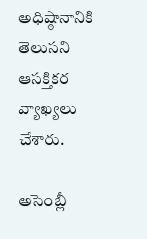అధిష్ఠానానికి తెలుసని ఆసక్తికర వ్యాఖ్యలు చేశారు.

అసెంబ్లీ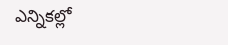ఎన్నికల్లో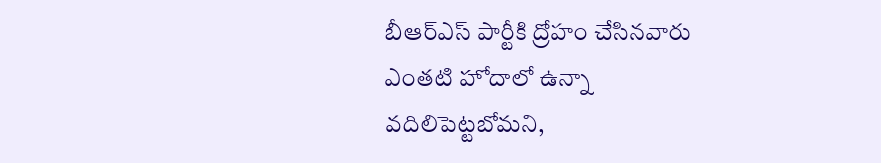బీఆర్ఎస్ పార్టీకి ద్రోహం చేసినవారు ఎంతటి హోదాలో ఉన్నా వదిలిపెట్టబోమని,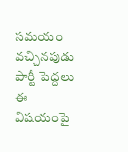సమయం వచ్చినపుడు పార్టీ పెద్దలు ఈ విషయంపై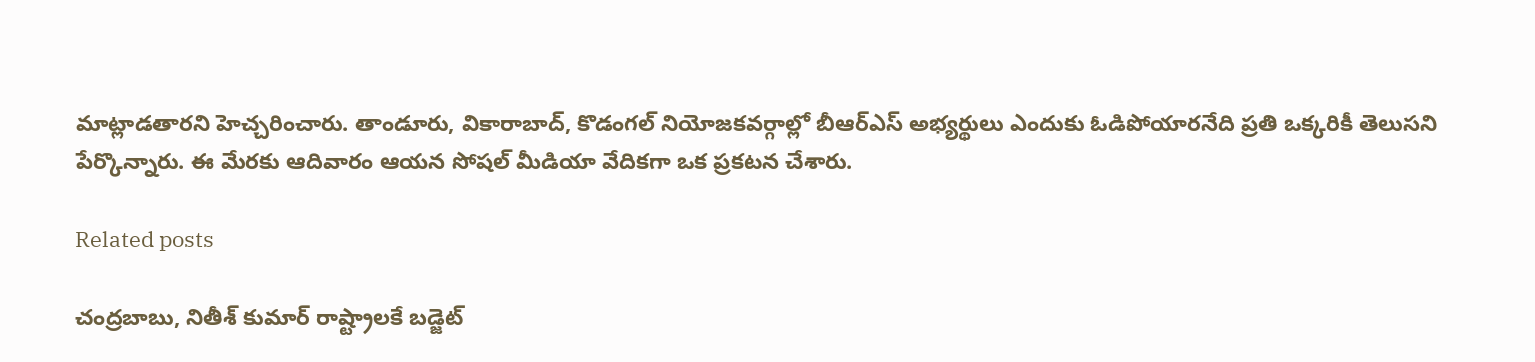మాట్లాడతారని హెచ్చరించారు. తాండూరు, వికారాబాద్‌, కొడంగల్‌ నియోజకవర్గాల్లో బీఆర్ఎస్ అభ్యర్థులు ఎందుకు ఓడిపోయారనేది ప్రతి ఒక్కరికీ తెలుసని పేర్కొన్నారు. ఈ మేరకు ఆదివారం ఆయన సోషల్ మీడియా వేదికగా ఒక ప్రకటన చేశారు.

Related posts

చంద్రబాబు, నితీశ్ కుమార్ రాష్ట్రాలకే బడ్జెట్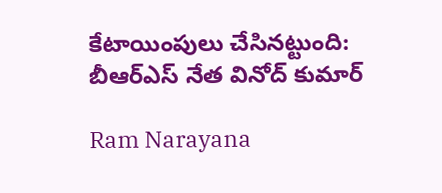కేటాయింపులు చేసినట్టుంది: బీఆర్ఎస్ నేత వినోద్ కుమార్

Ram Narayana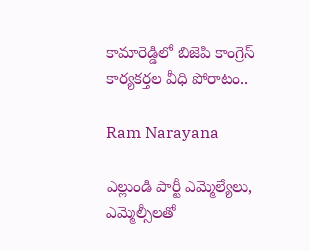కామారెడ్డిలో బిజెపి కాంగ్రెస్ కార్యకర్తల వీధి పోరాటం..

Ram Narayana

ఎల్లుండి పార్టీ ఎమ్మెల్యేలు, ఎమ్మెల్సీలతో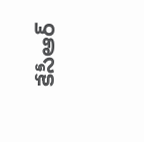కేసీఆర్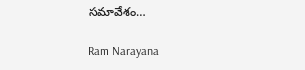సమావేశం…

Ram Narayana